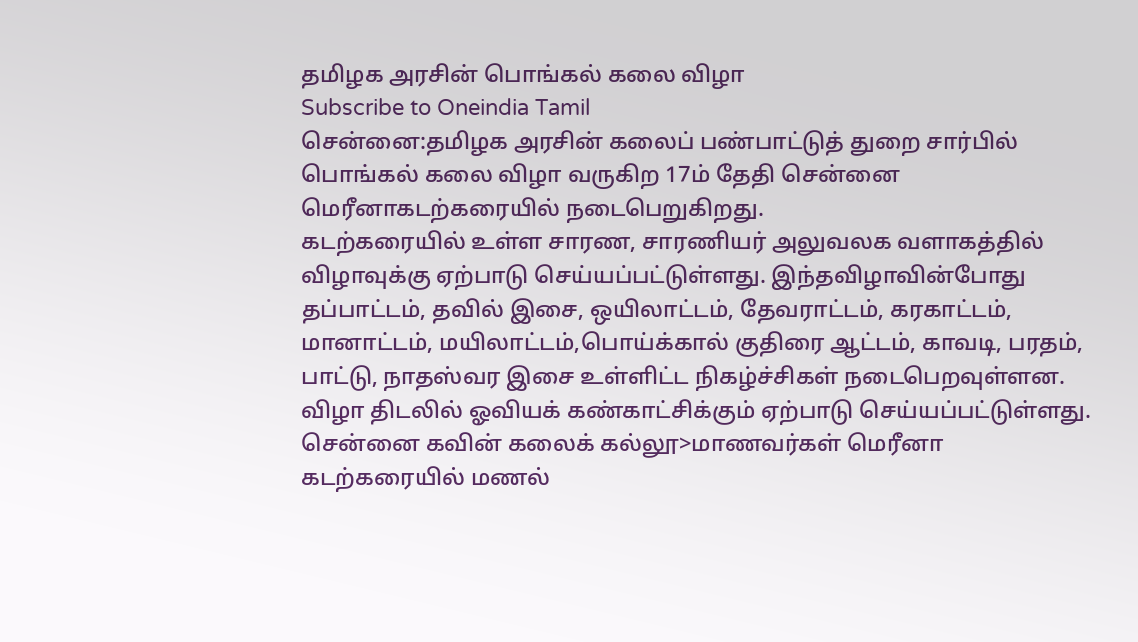தமிழக அரசின் பொங்கல் கலை விழா
Subscribe to Oneindia Tamil
சென்னை:தமிழக அரசின் கலைப் பண்பாட்டுத் துறை சார்பில் பொங்கல் கலை விழா வருகிற 17ம் தேதி சென்னை மெரீனாகடற்கரையில் நடைபெறுகிறது.
கடற்கரையில் உள்ள சாரண, சாரணியர் அலுவலக வளாகத்தில் விழாவுக்கு ஏற்பாடு செய்யப்பட்டுள்ளது. இந்தவிழாவின்போது தப்பாட்டம், தவில் இசை, ஒயிலாட்டம், தேவராட்டம், கரகாட்டம், மானாட்டம், மயிலாட்டம்,பொய்க்கால் குதிரை ஆட்டம், காவடி, பரதம், பாட்டு, நாதஸ்வர இசை உள்ளிட்ட நிகழ்ச்சிகள் நடைபெறவுள்ளன.
விழா திடலில் ஓவியக் கண்காட்சிக்கும் ஏற்பாடு செய்யப்பட்டுள்ளது. சென்னை கவின் கலைக் கல்லூ>மாணவர்கள் மெரீனா கடற்கரையில் மணல்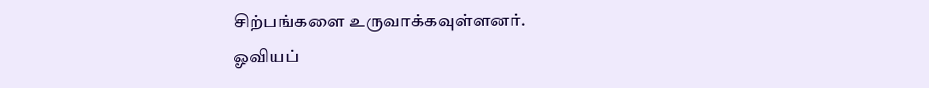சிற்பங்களை உருவாக்கவுள்ளனர்.
ஓவியப்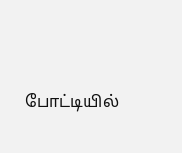போட்டியில்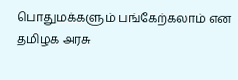பொதுமக்களும் பங்கேற்கலாம் என தமிழக அரசு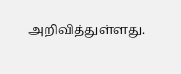அறிவித்துள்ளது.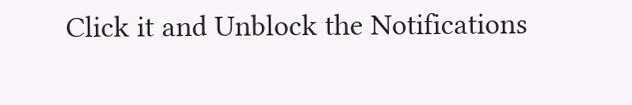Click it and Unblock the Notifications